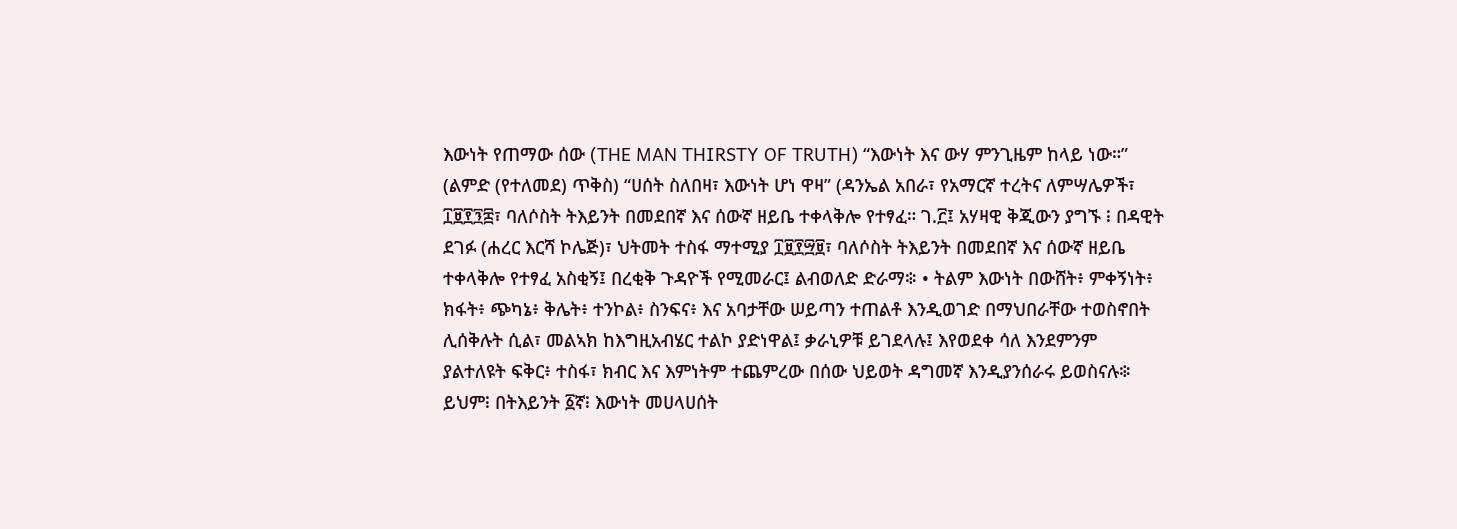እውነት የጠማው ሰው (THE MAN THIRSTY OF TRUTH) “እውነት እና ውሃ ምንጊዜም ከላይ ነው።” (ልምድ (የተለመደ) ጥቅስ) “ሀሰት ስለበዛ፣ እውነት ሆነ ዋዛ” (ዳንኤል አበራ፣ የአማርኛ ተረትና ለምሣሌዎች፣ ፲፱፻፺፰፣ ባለሶስት ትእይንት በመደበኛ እና ሰውኛ ዘይቤ ተቀላቅሎ የተፃፈ። ገ.፫፤ አሃዛዊ ቅጂውን ያግኙ ፧ በዳዊት ደገፉ (ሐረር እርሻ ኮሌጅ)፣ ህትመት ተስፋ ማተሚያ ፲፱፻፵፱፣ ባለሶስት ትእይንት በመደበኛ እና ሰውኛ ዘይቤ ተቀላቅሎ የተፃፈ አስቂኝ፤ በረቂቅ ጉዳዮች የሚመራር፤ ልብወለድ ድራማ፨ • ትልም እውነት በውሸት፥ ምቀኝነት፥ ክፋት፥ ጭካኔ፥ ቅሌት፥ ተንኮል፥ ስንፍና፥ እና አባታቸው ሠይጣን ተጠልቶ እንዲወገድ በማህበራቸው ተወስኖበት ሊሰቅሉት ሲል፣ መልኣክ ከእግዚአብሄር ተልኮ ያድነዋል፤ ቃራኒዎቹ ይገደላሉ፤ እየወደቀ ሳለ እንደምንም ያልተለዩት ፍቅር፥ ተስፋ፣ ክብር እና እምነትም ተጨምረው በሰው ህይወት ዳግመኛ እንዲያንሰራሩ ይወስናሉ፨ ይህም፧ በትእይንት ፩ኛ፧ እውነት መሀላሀሰት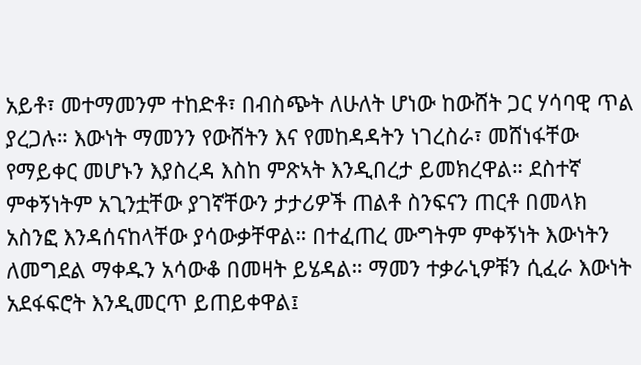አይቶ፣ መተማመንም ተከድቶ፣ በብስጭት ለሁለት ሆነው ከውሸት ጋር ሃሳባዊ ጥል ያረጋሉ። እውነት ማመንን የውሸትን እና የመከዳዳትን ነገረስራ፣ መሸነፋቸው የማይቀር መሆኑን እያስረዳ እስከ ምጽኣት እንዲበረታ ይመክረዋል። ደስተኛ ምቀኝነትም አጊንቷቸው ያገኛቸውን ታታሪዎች ጠልቶ ስንፍናን ጠርቶ በመላክ አስንፎ እንዳሰናከላቸው ያሳውቃቸዋል። በተፈጠረ ሙግትም ምቀኝነት እውነትን ለመግደል ማቀዱን አሳውቆ በመዛት ይሄዳል። ማመን ተቃራኒዎቹን ሲፈራ እውነት አደፋፍሮት እንዲመርጥ ይጠይቀዋል፤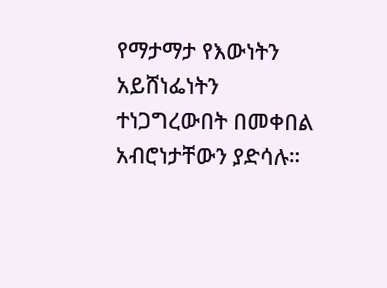የማታማታ የእውነትን አይሸነፌነትን ተነጋግረውበት በመቀበል አብሮነታቸውን ያድሳሉ።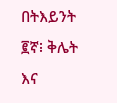በትእይንት ፪ኛ፧ ቅሌት እና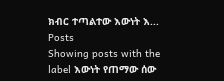ክብር ተጣልተው እውነት እ...
Posts
Showing posts with the label እውነት የጠማው ሰው